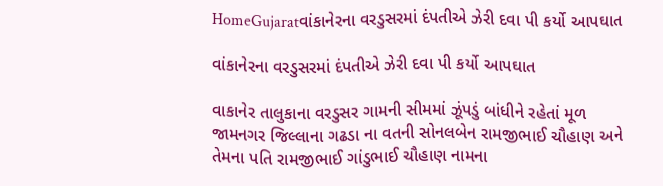HomeGujaratવાંકાનેરના વરડુસરમાં દંપતીએ ઝેરી દવા પી કર્યો આપઘાત

વાંકાનેરના વરડુસરમાં દંપતીએ ઝેરી દવા પી કર્યો આપઘાત

વાકાનેર તાલુકાના વરડુસર ગામની સીમમાં ઝૂંપડું બાંધીને રહેતાં મૂળ જામનગર જિલ્લાના ગઢડા ના વતની સોનલબેન રામજીભાઈ ચૌહાણ અને તેમના પતિ રામજીભાઈ ગાંડુભાઈ ચૌહાણ નામના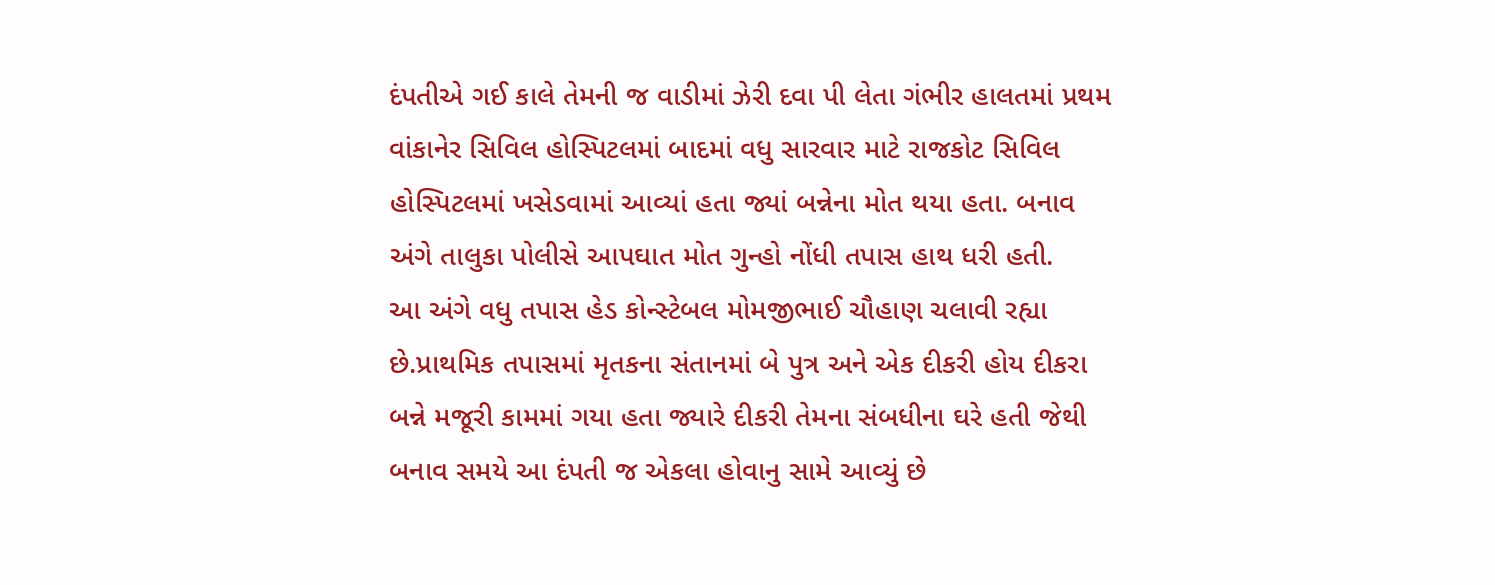દંપતીએ ગઈ કાલે તેમની જ વાડીમાં ઝેરી દવા પી લેતા ગંભીર હાલતમાં પ્રથમ વાંકાનેર સિવિલ હોસ્પિટલમાં બાદમાં વધુ સારવાર માટે રાજકોટ સિવિલ હોસ્પિટલમાં ખસેડવામાં આવ્યાં હતા જ્યાં બન્નેના મોત થયા હતા. બનાવ અંગે તાલુકા પોલીસે આપઘાત મોત ગુન્હો નોંધી તપાસ હાથ ધરી હતી.
આ અંગે વધુ તપાસ હેડ કોન્સ્ટેબલ મોમજીભાઈ ચૌહાણ ચલાવી રહ્યા છે.પ્રાથમિક તપાસમાં મૃતકના સંતાનમાં બે પુત્ર અને એક દીકરી હોય દીકરા બન્ને મજૂરી કામમાં ગયા હતા જ્યારે દીકરી તેમના સંબધીના ઘરે હતી જેથી બનાવ સમયે આ દંપતી જ એકલા હોવાનુ સામે આવ્યું છે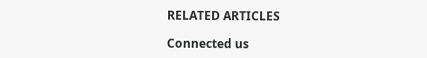RELATED ARTICLES

Connected us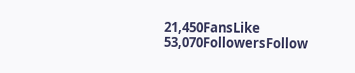21,450FansLike
53,070FollowersFollow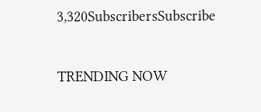3,320SubscribersSubscribe

TRENDING NOW